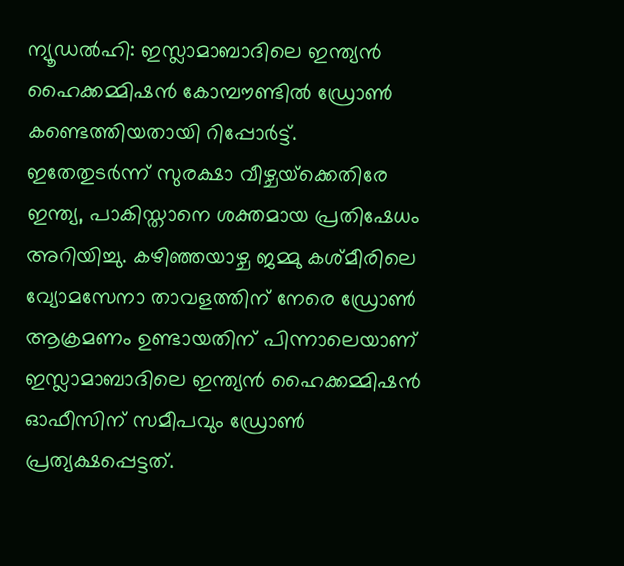ന്യൂഡല്‍ഹി: ഇസ്ലാമാബാദിലെ ഇന്ത്യന്‍ ഹൈക്കമ്മിഷന്‍ കോമ്പൗണ്ടില്‍ ഡ്രോണ്‍ കണ്ടെത്തിയതായി റിപ്പോര്‍ട്ട്. ഇതേതുടര്‍ന്ന് സുരക്ഷാ വീഴ്ചയ്‌ക്കെതിരേ ഇന്ത്യ, പാകിസ്താനെ ശക്തമായ പ്രതിഷേധം അറിയിച്ചു. കഴിഞ്ഞയാഴ്ച ജമ്മു കശ്മീരിലെ വ്യോമസേനാ താവളത്തിന് നേരെ ഡ്രോണ്‍ ആക്രമണം ഉണ്ടായതിന് പിന്നാലെയാണ് ഇസ്ലാമാബാദിലെ ഇന്ത്യന്‍ ഹൈക്കമ്മിഷന്‍ ഓഫീസിന് സമീപവും ഡ്രോണ്‍ പ്രത്യക്ഷപ്പെട്ടത്.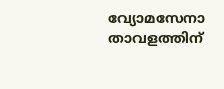വ്യോമസേനാ താവളത്തിന്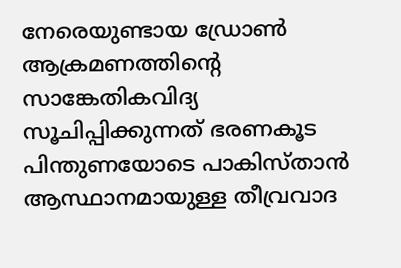നേരെയുണ്ടായ ഡ്രോണ്‍ ആക്രമണത്തിന്റെ സാങ്കേതികവിദ്യ സൂചിപ്പിക്കുന്നത് ഭരണകൂട പിന്തുണയോടെ പാകിസ്താന്‍ ആസ്ഥാനമായുള്ള തീവ്രവാദ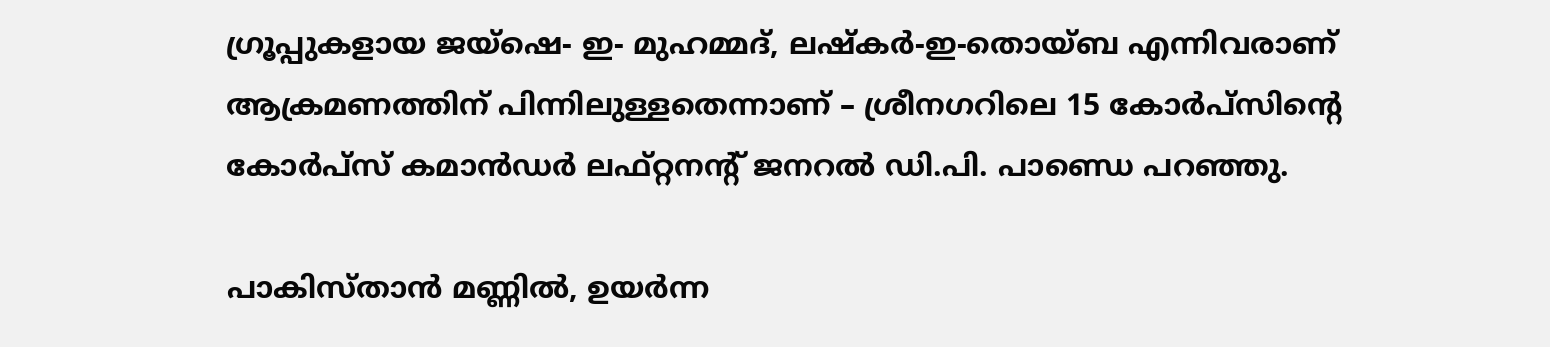ഗ്രൂപ്പുകളായ ജയ്‌ഷെ- ഇ- മുഹമ്മദ്, ലഷ്‌കര്‍-ഇ-തൊയ്ബ എന്നിവരാണ് ആക്രമണത്തിന് പിന്നിലുള്ളതെന്നാണ് – ശ്രീനഗറിലെ 15 കോര്‍പ്‌സിന്റെ കോര്‍പ്‌സ് കമാന്‍ഡര്‍ ലഫ്റ്റനന്റ് ജനറല്‍ ഡി.പി. പാണ്ഡെ പറഞ്ഞു.

പാകിസ്താന്‍ മണ്ണില്‍, ഉയര്‍ന്ന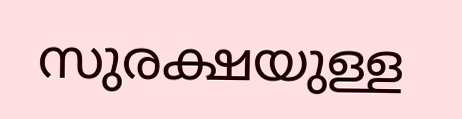സുരക്ഷയുള്ള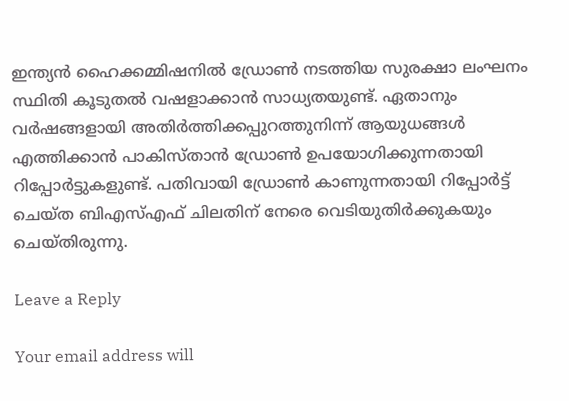ഇന്ത്യന്‍ ഹൈക്കമ്മിഷനില്‍ ഡ്രോണ്‍ നടത്തിയ സുരക്ഷാ ലംഘനം സ്ഥിതി കൂടുതല്‍ വഷളാക്കാന്‍ സാധ്യതയുണ്ട്. ഏതാനും വര്‍ഷങ്ങളായി അതിര്‍ത്തിക്കപ്പുറത്തുനിന്ന് ആയുധങ്ങള്‍ എത്തിക്കാന്‍ പാകിസ്താന്‍ ഡ്രോണ്‍ ഉപയോഗിക്കുന്നതായി റിപ്പോര്‍ട്ടുകളുണ്ട്. പതിവായി ഡ്രോണ്‍ കാണുന്നതായി റിപ്പോര്‍ട്ട് ചെയ്ത ബിഎസ്എഫ് ചിലതിന് നേരെ വെടിയുതിര്‍ക്കുകയും ചെയ്തിരുന്നു.

Leave a Reply

Your email address will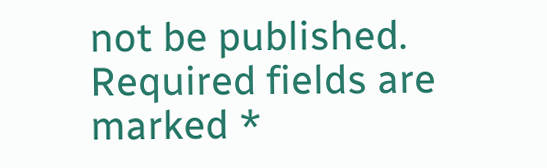not be published. Required fields are marked *